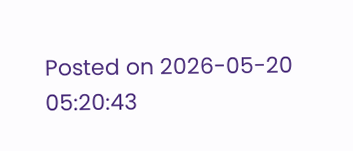Posted on 2026-05-20 05:20:43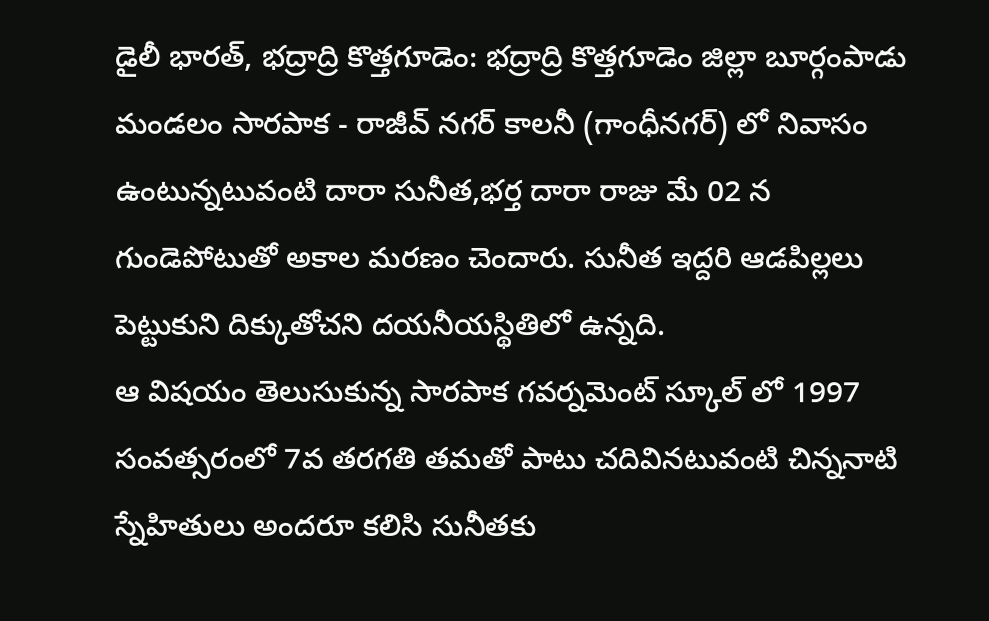డైలీ భారత్, భద్రాద్రి కొత్తగూడెం: భద్రాద్రి కొత్తగూడెం జిల్లా బూర్గంపాడు మండలం సారపాక - రాజీవ్ నగర్ కాలనీ (గాంధీనగర్) లో నివాసం ఉంటున్నటువంటి దారా సునీత,భర్త దారా రాజు మే 02 న గుండెపోటుతో అకాల మరణం చెందారు. సునీత ఇద్దరి ఆడపిల్లలు పెట్టుకుని దిక్కుతోచని దయనీయస్థితిలో ఉన్నది.
ఆ విషయం తెలుసుకున్న సారపాక గవర్నమెంట్ స్కూల్ లో 1997 సంవత్సరంలో 7వ తరగతి తమతో పాటు చదివినటువంటి చిన్ననాటి స్నేహితులు అందరూ కలిసి సునీతకు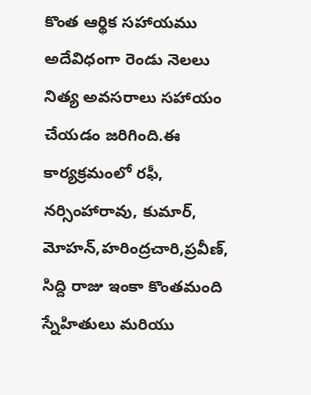కొంత ఆర్థిక సహాయము అదేవిధంగా రెండు నెలలు నిత్య అవసరాలు సహాయం చేయడం జరిగింది.ఈ కార్యక్రమంలో రఫీ, నర్సింహారావు, కుమార్, మోహన్,హరింద్రచారి,ప్రవీణ్, సిద్ది రాజు ఇంకా కొంతమంది స్నేహితులు మరియు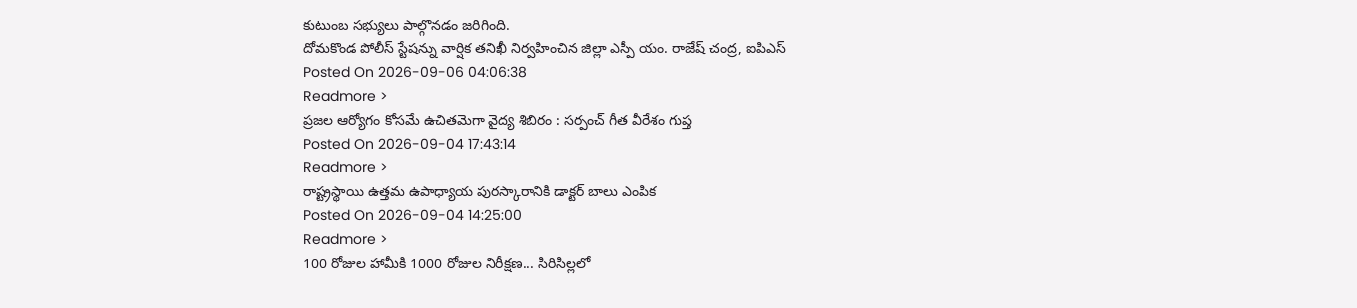కుటుంబ సభ్యులు పాల్గొనడం జరిగింది.
దోమకొండ పోలీస్ స్టేషన్ను వార్షిక తనిఖీ నిర్వహించిన జిల్లా ఎస్పీ యం. రాజేష్ చంద్ర, ఐపిఎస్
Posted On 2026-09-06 04:06:38
Readmore >
ప్రజల ఆర్యోగం కోసమే ఉచితమెగా వైద్య శిబిరం : సర్పంచ్ గీత వీరేశం గుప్త
Posted On 2026-09-04 17:43:14
Readmore >
రాష్ట్రస్థాయి ఉత్తమ ఉపాధ్యాయ పురస్కారానికి డాక్టర్ బాలు ఎంపిక
Posted On 2026-09-04 14:25:00
Readmore >
100 రోజుల హామీకి 1000 రోజుల నిరీక్షణ... సిరిసిల్లలో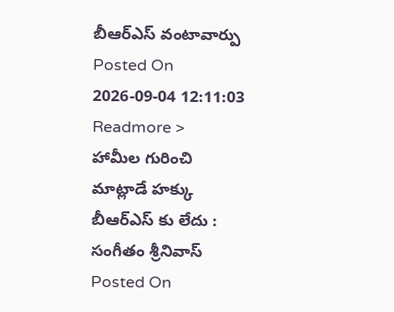బీఆర్ఎస్ వంటావార్పు
Posted On 2026-09-04 12:11:03
Readmore >
హామీల గురించి మాట్లాడే హక్కు బీఆర్ఎస్ కు లేదు : సంగీతం శ్రీనివాస్
Posted On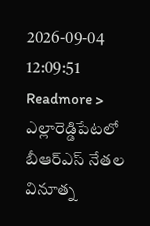2026-09-04 12:09:51
Readmore >
ఎల్లారెడ్డిపేటలో బీఆర్ఎస్ నేతల వినూత్న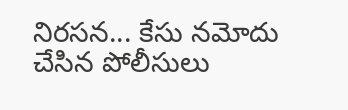నిరసన... కేసు నమోదు చేసిన పోలీసులు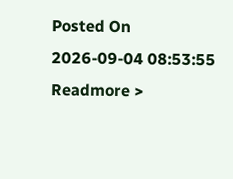Posted On 2026-09-04 08:53:55
Readmore >